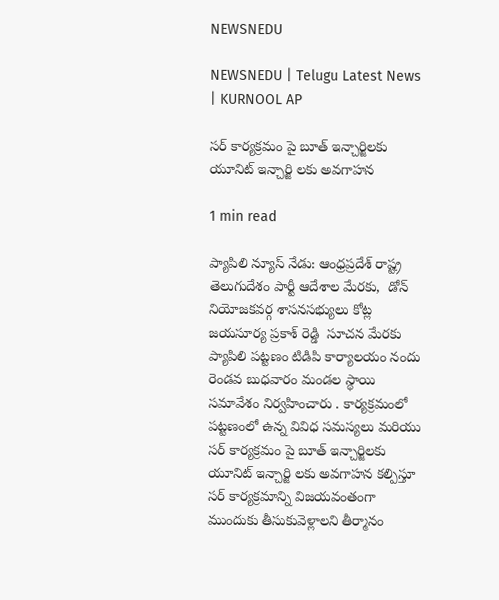NEWSNEDU

NEWSNEDU | Telugu Latest News | KURNOOL AP

సర్ కార్యక్రమం పై బూత్ ఇన్చార్జిలకు యూనిట్ ఇన్చార్జి లకు అవగాహన

1 min read

ప్యాపిలి న్యూస్ నేడు: ఆంధ్రప్రదేశ్ రాష్ట్ర తెలుగుదేశం పార్టీ ఆదేశాల మేరకు,  డోన్ నియోజకవర్గ శాసనసభ్యులు కోట్ల జయసూర్య ప్రకాశ్ రెడ్డి  సూచన మేరకు ప్యాపిలి పట్టణం టిడిపి కార్యాలయం నందు రెండవ బుధవారం మండల స్థాయి సమావేశం నిర్వహించారు . కార్యక్రమంలో పట్టణంలో ఉన్న వివిధ సమస్యలు మరియు సర్ కార్యక్రమం పై బూత్ ఇన్చార్జిలకు యూనిట్ ఇన్చార్జి లకు అవగాహన కల్పిస్తూ సర్ కార్యక్రమాన్ని విజయవంతంగా ముందుకు తీసుకువెళ్లాలని తీర్మానం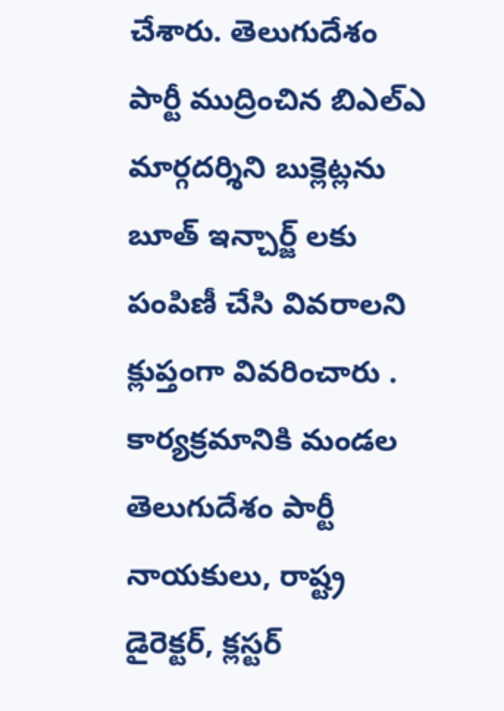చేశారు. తెలుగుదేశం పార్టీ ముద్రించిన బిఎల్ఎ మార్గదర్శిని బుక్లెట్లను బూత్ ఇన్చార్జ్ లకు పంపిణీ చేసి వివరాలని క్లుప్తంగా వివరించారు . కార్యక్రమానికి మండల తెలుగుదేశం పార్టీ నాయకులు, రాష్ట్ర డైరెక్టర్, క్లస్టర్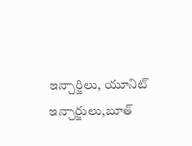ఇన్చార్జిలు, యూనిట్ ఇన్చార్జులు,బూత్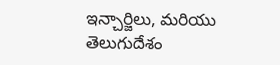ఇన్చార్జిలు, మరియు తెలుగుదేశం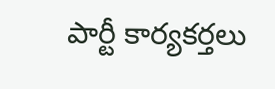పార్టీ కార్యకర్తలు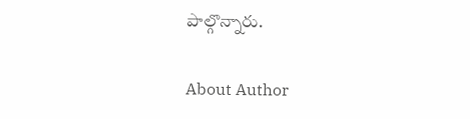పాల్గొన్నారు.

About Author